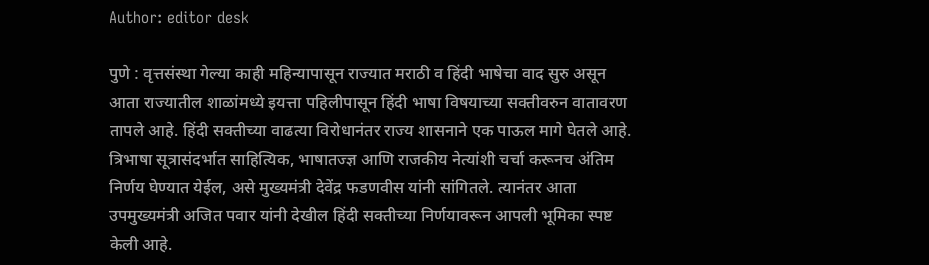Author: editor desk

पुणे : वृत्तसंस्था गेल्या काही महिन्यापासून राज्यात मराठी व हिंदी भाषेचा वाद सुरु असून आता राज्यातील शाळांमध्ये इयत्ता पहिलीपासून हिंदी भाषा विषयाच्या सक्तीवरुन वातावरण तापले आहे. हिंदी सक्तीच्या वाढत्या विरोधानंतर राज्य शासनाने एक पाऊल मागे घेतले आहे. त्रिभाषा सूत्रासंदर्भात साहित्यिक, भाषातज्ज्ञ आणि राजकीय नेत्यांशी चर्चा करूनच अंतिम निर्णय घेण्यात येईल, असे मुख्यमंत्री देवेंद्र फडणवीस यांनी सांगितले. त्यानंतर आता उपमुख्यमंत्री अजित पवार यांनी देखील हिंदी सक्तीच्या निर्णयावरून आपली भूमिका स्पष्ट केली आहे.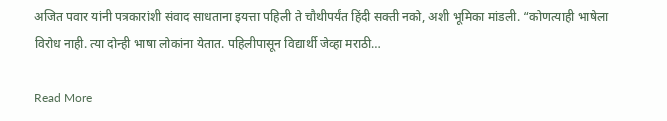अजित पवार यांनी पत्रकारांशी संवाद साधताना इयत्ता पहिली ते चौथीपर्यंत हिंदी सक्ती नको, अशी भूमिका मांडली. “कोणत्याही भाषेला विरोध नाही. त्या दोन्ही भाषा लोकांना येतात. पहिलीपासून विद्यार्थी जेव्हा मराठी…

Read More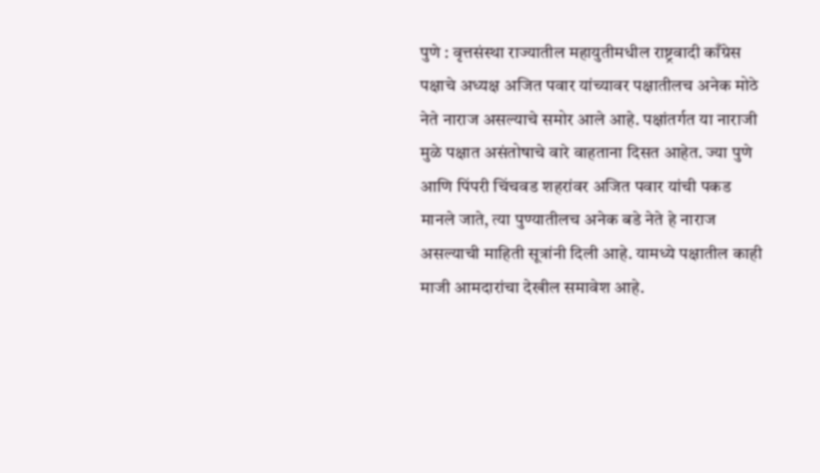पुणे : वृत्तसंस्था राज्यातील महायुतीमधील राष्ट्रवादी काँग्रेस पक्षाचे अध्यक्ष अजित पवार यांच्यावर पक्षातीलच अनेक मोठे नेते नाराज असल्याचे समोर आले आहे. पक्षांतर्गत या नाराजी मुळे पक्षात असंतोषाचे वारे वाहताना दिसत आहेत. ज्या पुणे आणि पिंपरी चिंचवड शहरांवर अजित पवार यांची पकड मानले जाते, त्या पुण्यातीलच अनेक बडे नेते हे नाराज असल्याची माहिती सूत्रांनी दिली आहे. यामध्ये पक्षातील काही माजी आमदारांचा देखील समावेश आहे.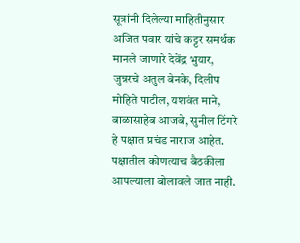सूत्रांनी दिलेल्या माहितीनुसार अजित पवार यांचे कट्टर समर्थक मानले जाणारे देवेंद्र भुयार, जुन्नरचे अतुल बेनके, दिलीप मोहिते पाटील, यशवंत माने, बाळासाहेब आजबे, सुनील टिंगरे हे पक्षात प्रचंड नाराज आहेत. पक्षातील कोणत्याच बैठकीला आपल्याला बोलावले जात नाही.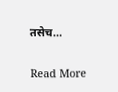तसेच…

Read More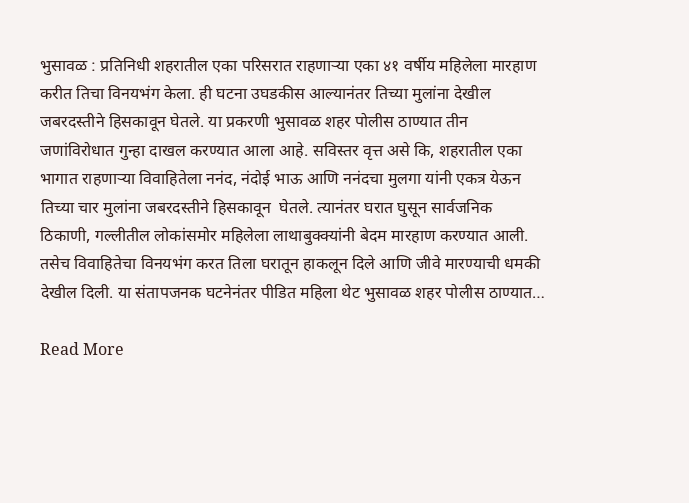भुसावळ : प्रतिनिधी शहरातील एका परिसरात राहणाऱ्या एका ४१ वर्षीय महिलेला मारहाण करीत तिचा विनयभंग केला. ही घटना उघडकीस आल्यानंतर तिच्या मुलांना देखील जबरदस्तीने हिसकावून घेतले. या प्रकरणी भुसावळ शहर पोलीस ठाण्यात तीन जणांविरोधात गुन्हा दाखल करण्यात आला आहे. सविस्तर वृत्त असे कि, शहरातील एका भागात राहणाऱ्या विवाहितेला ननंद, नंदोई भाऊ आणि ननंदचा मुलगा यांनी एकत्र येऊन तिच्या चार मुलांना जबरदस्तीने हिसकावून  घेतले. त्यानंतर घरात घुसून सार्वजनिक ठिकाणी, गल्लीतील लोकांसमोर महिलेला लाथाबुक्क्यांनी बेदम मारहाण करण्यात आली. तसेच विवाहितेचा विनयभंग करत तिला घरातून हाकलून दिले आणि जीवे मारण्याची धमकी देखील दिली. या संतापजनक घटनेनंतर पीडित महिला थेट भुसावळ शहर पोलीस ठाण्यात…

Read More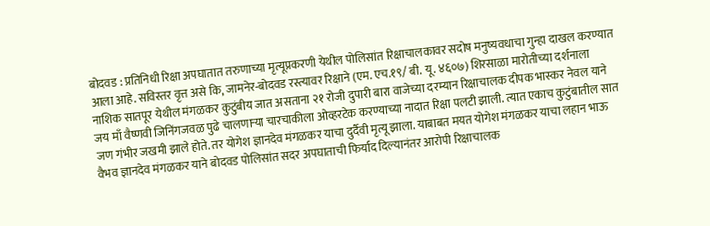बोदवड : प्रतिनिधी रिक्षा अपघातात तरुणाच्या मृत्यूप्रकरणी येथील पोलिसांत रिक्षाचालकावर सदोष मनुष्यवधाचा गुन्हा दाखल करण्यात आला आहे. सविस्तर वृत्त असे कि, जामनेर-बोदवड रस्त्यावर रिक्षाने (एम. एच.१९/ बी. यू. ४६०७) शिरसाळा मारोतीच्या दर्शनाला नाशिक सातपूर येथील मंगळकर कुटुंबीय जात असताना २१ रोजी दुपारी बारा वाजेच्या दरम्यान रिक्षाचालक दीपक भास्कर नेवल याने जय माँ वैष्णवी जिनिंगजवळ पुढे चालणाऱ्या चारचाकीला ओव्हरटेक करण्याच्या नादात रिक्षा पलटी झाली. त्यात एकाच कुटुंबातील सात जण गंभीर जखमी झाले होते. तर योगेश ज्ञानदेव मंगळकर याचा दुर्दैवी मृत्यू झाला. याबाबत मयत योगेश मंगळकर याचा लहान भाऊ वैभव ज्ञानदेव मंगळकर याने बोदवड पोलिसांत सदर अपघाताची फिर्याद दिल्यानंतर आरोपी रिक्षाचालक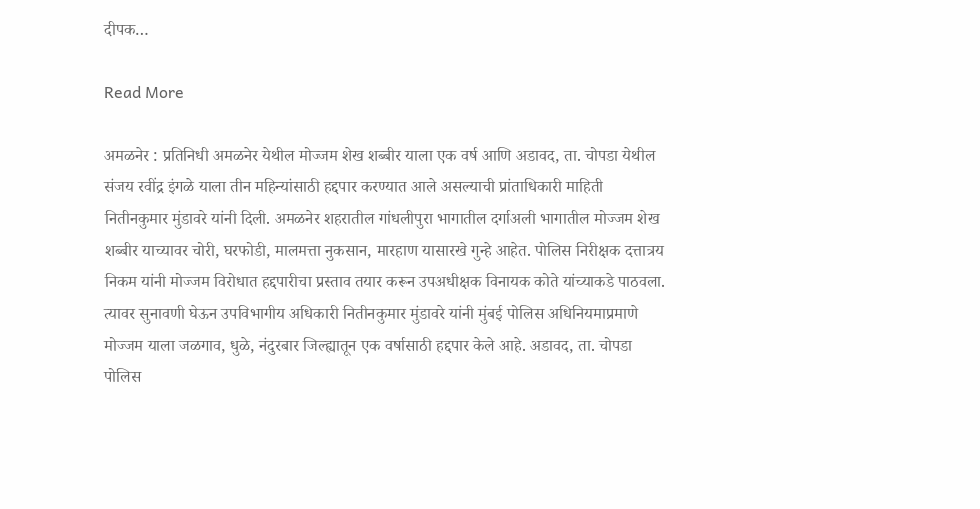दीपक…

Read More

अमळनेर : प्रतिनिधी अमळनेर येथील मोज्जम शेख शब्बीर याला एक वर्ष आणि अडावद, ता. चोपडा येथील संजय रवींद्र इंगळे याला तीन महिन्यांसाठी हद्दपार करण्यात आले असल्याची प्रांताधिकारी माहिती नितीनकुमार मुंडावरे यांनी दिली. अमळनेर शहरातील गांधलीपुरा भागातील दर्गाअली भागातील मोज्जम शेख शब्बीर याच्यावर चोरी, घरफोडी, मालमत्ता नुकसान, मारहाण यासारखे गुन्हे आहेत. पोलिस निरीक्षक दत्तात्रय निकम यांनी मोज्जम विरोधात हद्दपारीचा प्रस्ताव तयार करून उपअधीक्षक विनायक कोते यांच्याकडे पाठवला. त्यावर सुनावणी घेऊन उपविभागीय अधिकारी नितीनकुमार मुंडावरे यांनी मुंबई पोलिस अधिनियमाप्रमाणे मोज्जम याला जळगाव, धुळे, नंदुरबार जिल्ह्यातून एक वर्षासाठी हद्दपार केले आहे. अडावद, ता. चोपडा पोलिस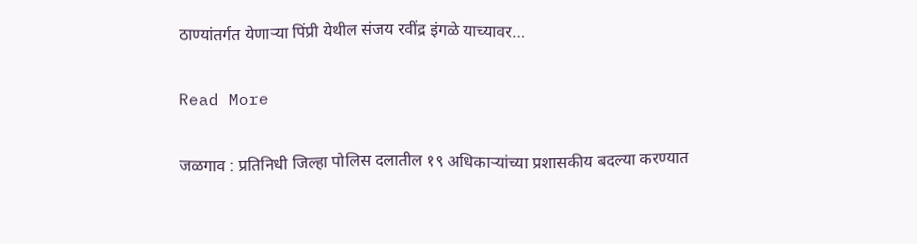ठाण्यांतर्गत येणाऱ्या पिंप्री येथील संजय रवींद्र इंगळे याच्यावर…

Read More

जळगाव : प्रतिनिधी जिल्हा पोलिस दलातील १९ अधिकाऱ्यांच्या प्रशासकीय बदल्या करण्यात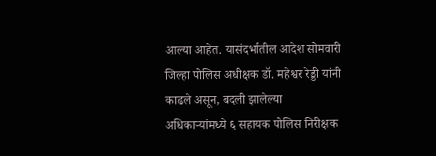आल्या आहेत. यासंदर्भातील आदेश सोमवारी जिल्हा पोलिस अधीक्षक डॉ. महेश्वर रेड्डी यांनी काढले असून, बदली झालेल्या अधिकाऱ्यांमध्ये ६ सहायक पोलिस निरीक्षक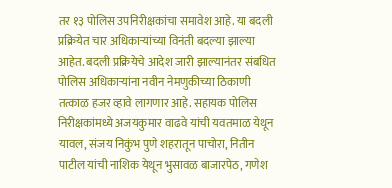तर १३ पोलिस उपनिरीक्षकांचा समावेश आहे. या बदली प्रक्रियेत चार अधिकाऱ्यांच्या विनंती बदल्या झाल्या आहेत. बदली प्रक्रियेचे आदेश जारी झाल्यानंतर संबधित पोलिस अधिकाऱ्यांना नवीन नेमणुकीच्या ठिकाणी तत्काळ हजर व्हावे लागणार आहे. सहायक पोलिस निरीक्षकांमध्ये अजयकुमार वाढवे यांची यवतमाळ येथून यावल, संजय निकुंभ पुणे शहरातून पाचोरा, नितीन पाटील यांची नाशिक येथून भुसावळ बाजारपेठ, गणेश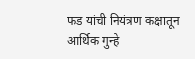फड यांची नियंत्रण कक्षातून आर्थिक गुन्हे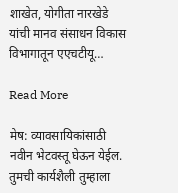शाखेत, योगीता नारखेडे यांची मानव संसाधन विकास विभागातून एएचटीयू…

Read More

मेष: व्यावसायिकांसाठी नवीन भेटवस्तू घेऊन येईल. तुमची कार्यशैली तुम्हाला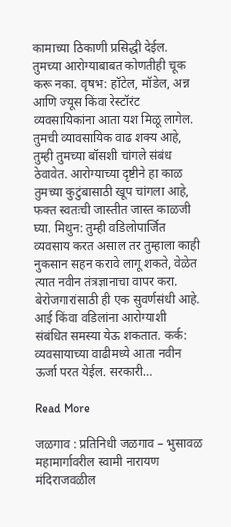कामाच्या ठिकाणी प्रसिद्धी देईल. तुमच्या आरोग्याबाबत कोणतीही चूक करू नका. वृषभ: हॉटेल, मॉडेल, अन्न आणि ज्यूस किंवा रेस्टॉरंट व्यवसायिकांना आता यश मिळू लागेल. तुमची व्यावसायिक वाढ शक्य आहे, तुम्ही तुमच्या बॉसशी चांगले संबंध ठेवावेत. आरोग्याच्या दृष्टीने हा काळ तुमच्या कुटुंबासाठी खूप चांगला आहे, फक्त स्वतःची जास्तीत जास्त काळजी घ्या. मिथुन: तुम्ही वडिलोपार्जित व्यवसाय करत असाल तर तुम्हाला काही नुकसान सहन करावे लागू शकते, वेळेत त्यात नवीन तंत्रज्ञानाचा वापर करा. बेरोजगारांसाठी ही एक सुवर्णसंधी आहे. आई किंवा वडिलांना आरोग्याशी संबंधित समस्या येऊ शकतात. कर्क: व्यवसायाच्या वाढीमध्ये आता नवीन ऊर्जा परत येईल. सरकारी…

Read More

जळगाव : प्रतिनिधी जळगाव – भुसावळ महामार्गावरील स्वामी नारायण मंदिराजवळील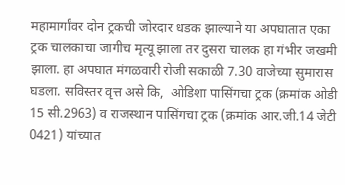महामार्गांवर दोन ट्रकची जोरदार धडक झाल्याने या अपघातात एका ट्रक चालकाचा जागीच मृत्यू झाला तर दुसरा चालक हा गंभीर जखमी झाला. हा अपघात मंगळवारी रोजी सकाळी 7.30 वाजेच्या सुमारास घडला. सविस्तर वृत्त असे कि,  ओडिशा पासिंगचा ट्रक (क्रमांक ओडी 15 सी.2963) व राजस्थान पासिंगचा ट्रक (क्रमांक आर.जी.14 जेटी 0421) यांच्यात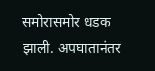समोरासमोर धडक झाली. अपघातानंतर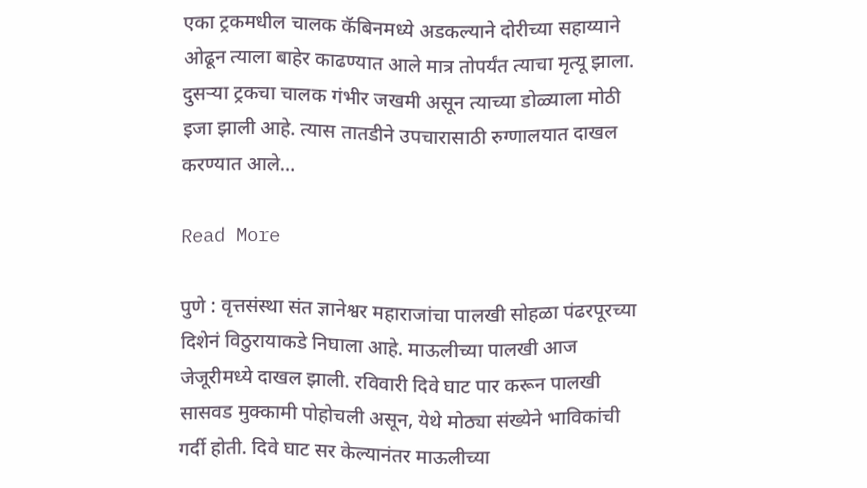एका ट्रकमधील चालक कॅबिनमध्ये अडकल्याने दोरीच्या सहाय्याने ओढून त्याला बाहेर काढण्यात आले मात्र तोपर्यंत त्याचा मृत्यू झाला. दुसर्‍या ट्रकचा चालक गंभीर जखमी असून त्याच्या डोळ्याला मोठी इजा झाली आहे. त्यास तातडीने उपचारासाठी रुग्णालयात दाखल करण्यात आले…

Read More

पुणे : वृत्तसंस्था संत ज्ञानेश्वर महाराजांचा पालखी सोहळा पंढरपूरच्या दिशेनं विठुरायाकडे निघाला आहे. माऊलीच्या पालखी आज जेजूरीमध्ये दाखल झाली. रविवारी दिवे घाट पार करून पालखी सासवड मुक्कामी पोहोचली असून, येथे मोठ्या संख्येने भाविकांची गर्दी होती. दिवे घाट सर केल्यानंतर माऊलीच्या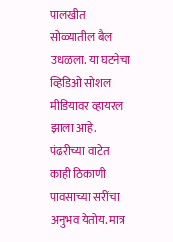पालखीत सोळ्यातील बैल उधळला. या घटनेचा व्हिडिओ सोशल मीडियावर व्हायरल झाला आहे. पंढरीच्या वाटेत काही ठिकाणी पावसाच्या सरींचा अनुभव येतोय. मात्र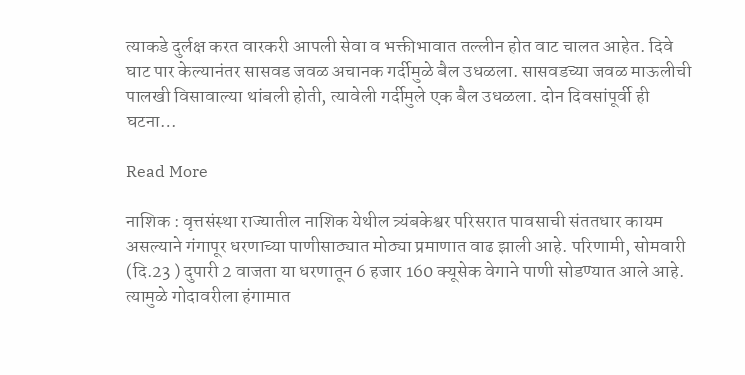त्याकडे दुर्लक्ष करत वारकरी आपली सेवा व भक्तीभावात तल्लीन होत वाट चालत आहेत. दिवे घाट पार केल्यानंतर सासवड जवळ अचानक गर्दीमुळे बैल उधळला. सासवडच्या जवळ माऊलीची पालखी विसावाल्या थांबली होती, त्यावेली गर्दीमुले एक बैल उधळला. दोन दिवसांपूर्वी ही घटना…

Read More

नाशिक : वृत्तसंस्था राज्यातील नाशिक येथील त्र्यंबकेश्वर परिसरात पावसाची संततधार कायम असल्याने गंगापूर धरणाच्या पाणीसाठ्यात मोठ्या प्रमाणात वाढ झाली आहे. परिणामी, सोमवारी (दि.23 ) दुपारी 2 वाजता या धरणातून 6 हजार 160 क्यूसेक वेगाने पाणी सोडण्यात आले आहे. त्यामुळे गोदावरीला हंगामात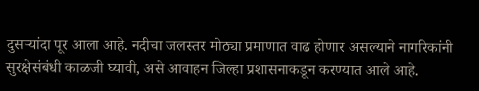दुसर्‍यांदा पूर आला आहे. नदीचा जलस्तर मोठ्या प्रमाणात वाढ होणार असल्याने नागरिकांनी सुरक्षेसंबंधी काळजी घ्यावी, असे आवाहन जिल्हा प्रशासनाकडून करण्यात आले आहे.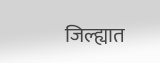जिल्ह्यात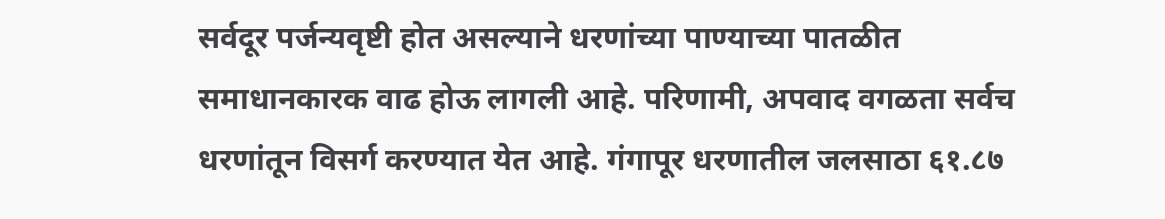सर्वदूर पर्जन्यवृष्टी होत असल्याने धरणांच्या पाण्याच्या पातळीत समाधानकारक वाढ होऊ लागली आहे. परिणामी, अपवाद वगळता सर्वच धरणांतून विसर्ग करण्यात येत आहे. गंगापूर धरणातील जलसाठा ६१.८७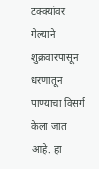टक्क्यांवर गेल्याने शुक्रवारपासून धरणातून पाण्याचा विसर्ग केला जात आहे. हा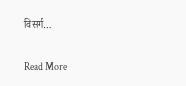विसर्ग…

Read More